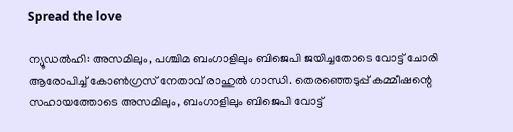Spread the love

ന്യൂഡൽഹി: അസമിലും, പശ്ചിമ ബംഗാളിലും ബിജെപി ജയിച്ചതോടെ വോട്ട് ചോരി ആരോപിച്ച്‌ കോണ്‍ഗ്രസ് നേതാവ് രാഹുല്‍ ഗാന്ധി. തെരഞ്ഞെടുപ്പ് കമ്മീഷന്റെ സഹായത്തോടെ അസമിലും, ബംഗാളിലും ബിജെപി വോട്ട്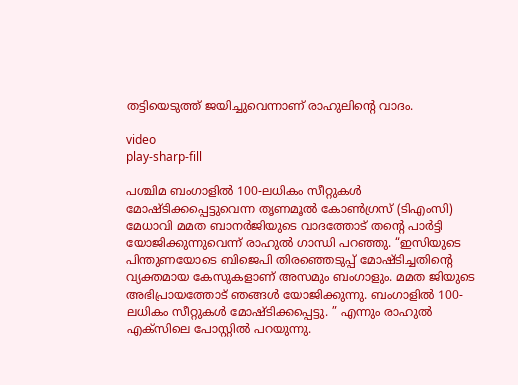തട്ടിയെടുത്ത് ജയിച്ചുവെന്നാണ് രാഹുലിന്റെ വാദം.

video
play-sharp-fill

പശ്ചിമ ബംഗാളില്‍ 100-ലധികം സീറ്റുകള്‍ മോഷ്ടിക്കപ്പെട്ടുവെന്ന തൃണമൂല്‍ കോണ്‍ഗ്രസ് (ടിഎംസി) മേധാവി മമത ബാനർജിയുടെ വാദത്തോട് തന്റെ പാർട്ടി യോജിക്കുന്നുവെന്ന് രാഹുല്‍ ഗാന്ധി പറഞ്ഞു. “ഇസിയുടെ പിന്തുണയോടെ ബിജെപി തിരഞ്ഞെടുപ്പ് മോഷ്ടിച്ചതിന്റെ വ്യക്തമായ കേസുകളാണ് അസമും ബംഗാളും. മമത ജിയുടെ അഭിപ്രായത്തോട് ഞങ്ങള്‍ യോജിക്കുന്നു. ബംഗാളില്‍ 100-ലധികം സീറ്റുകള്‍ മോഷ്ടിക്കപ്പെട്ടു. ” എന്നും രാഹുല്‍ എക്സിലെ പോസ്റ്റില്‍ പറയുന്നു.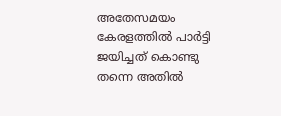അതേസമയം കേരളത്തില്‍ പാർട്ടി ജയിച്ചത് കൊണ്ടു തന്നെ അതില്‍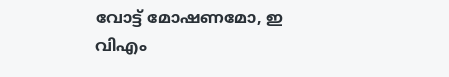വോട്ട് മോഷണമോ, ഇ വിഎം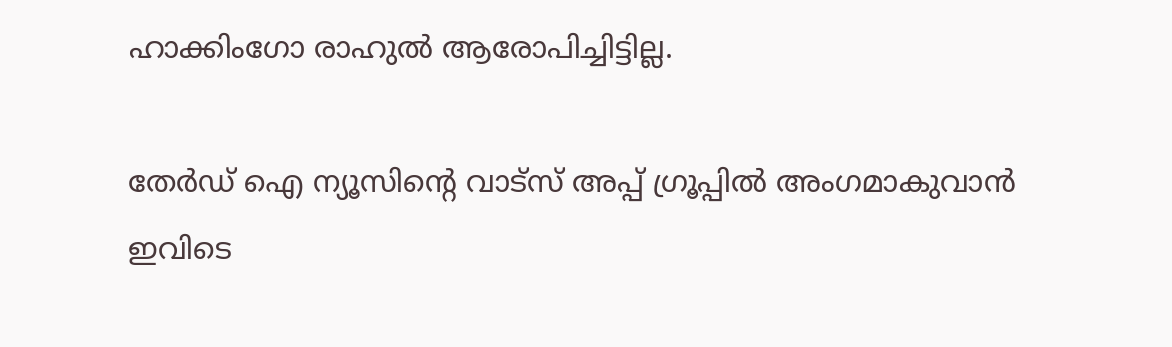ഹാക്കിംഗോ രാഹുല്‍ ആരോപിച്ചിട്ടില്ല.

തേർഡ് ഐ ന്യൂസിന്റെ വാട്സ് അപ്പ് ഗ്രൂപ്പിൽ അംഗമാകുവാൻ ഇവിടെ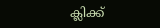ക്ലിക്ക്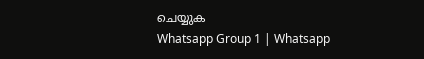ചെയ്യുക
Whatsapp Group 1 | Whatsapp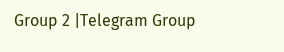Group 2 |Telegram Group